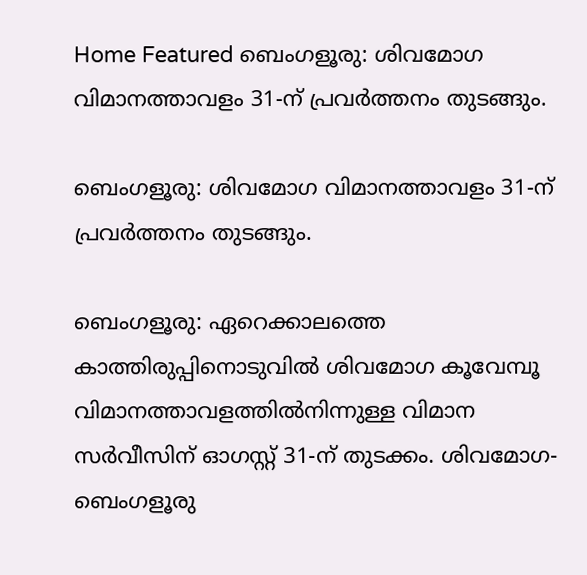Home Featured ബെംഗളൂരു: ശിവമോഗ വിമാനത്താവളം 31-ന് പ്രവർത്തനം തുടങ്ങും.

ബെംഗളൂരു: ശിവമോഗ വിമാനത്താവളം 31-ന് പ്രവർത്തനം തുടങ്ങും.

ബെംഗളൂരു: ഏറെക്കാലത്തെ കാത്തിരുപ്പിനൊടുവിൽ ശിവമോഗ കൂവേമ്പൂ വിമാനത്താവളത്തിൽനിന്നുള്ള വിമാന സർവീസിന് ഓഗസ്റ്റ് 31-ന് തുടക്കം. ശിവമോഗ- ബെംഗളൂരു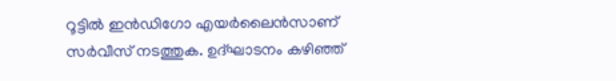റൂട്ടിൽ ഇൻഡിഗോ എയർലൈൻസാണ് സർവീസ് നടത്തുക. ഉദ്ഘാടനം കഴിഞ്ഞ്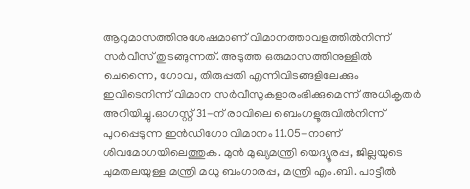ആറുമാസത്തിനുശേഷമാണ് വിമാനത്താവളത്തിൽനിന്ന് സർവീസ് തുടങ്ങുന്നത്. അടുത്ത ഒരുമാസത്തിനുള്ളിൽ ചെന്നൈ, ഗോവ, തിരുപ്പതി എന്നിവിടങ്ങളിലേക്കും ഇവിടെനിന്ന് വിമാന സർവീസുകളാരംഭിക്കുമെന്ന് അധികൃതർ അറിയിച്ചു.ഓഗസ്റ്റ് 31-ന് രാവിലെ ബെംഗളൂരുവിൽനിന്ന് പുറപ്പെടുന്ന ഇൻഡിഗോ വിമാനം 11.05-നാണ് ശിവമോഗയിലെത്തുക. മുൻ മുഖ്യമന്ത്രി യെദ്യൂരപ്പ, ജില്ലയുടെ ചുമതലയുള്ള മന്ത്രി മധു ബംഗാരപ്പ, മന്ത്രി എം.ബി. പാട്ടീൽ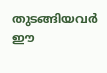തുടങ്ങിയവർ ഈ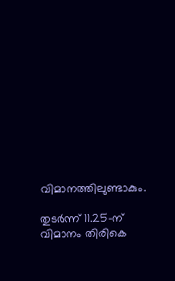വിമാനത്തിലുണ്ടാകും.

തുടർന്ന് 11.25-ന് വിമാനം തിരികെ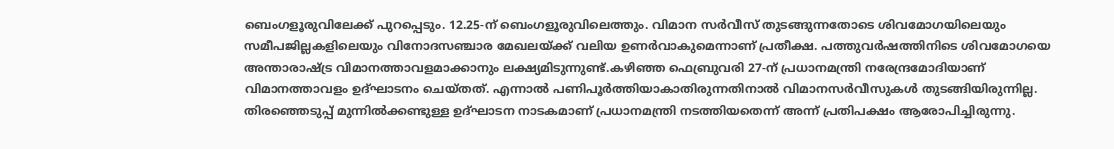ബെംഗളൂരുവിലേക്ക് പുറപ്പെടും. 12.25-ന് ബെംഗളൂരുവിലെത്തും. വിമാന സർവീസ് തുടങ്ങുന്നതോടെ ശിവമോഗയിലെയും സമീപജില്ലകളിലെയും വിനോദസഞ്ചാര മേഖലയ്ക്ക് വലിയ ഉണർവാകുമെന്നാണ് പ്രതീക്ഷ. പത്തുവർഷത്തിനിടെ ശിവമോഗയെ അന്താരാഷ്ട്ര വിമാനത്താവളമാക്കാനും ലക്ഷ്യമിടുന്നുണ്ട്.കഴിഞ്ഞ ഫെബ്രുവരി 27-ന് പ്രധാനമന്ത്രി നരേന്ദ്രമോദിയാണ് വിമാനത്താവളം ഉദ്ഘാടനം ചെയ്തത്. എന്നാൽ പണിപൂർത്തിയാകാതിരുന്നതിനാൽ വിമാനസർവീസുകൾ തുടങ്ങിയിരുന്നില്ല. തിരഞ്ഞെടുപ്പ് മുന്നിൽക്കണ്ടുള്ള ഉദ്ഘാടന നാടകമാണ് പ്രധാനമന്ത്രി നടത്തിയതെന്ന് അന്ന് പ്രതിപക്ഷം ആരോപിച്ചിരുന്നു.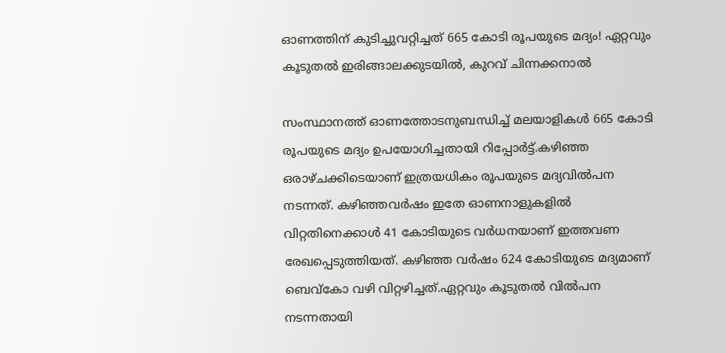ഓണത്തിന് കുടിച്ചുവറ്റിച്ചത് 665 കോടി രൂപയുടെ മദ്യം! ഏറ്റവും കൂടുതല്‍ ഇരിങ്ങാലക്കുടയില്‍, കുറവ് ചിന്നക്കനാല്‍

സംസ്ഥാനത്ത് ഓണത്തോടനുബന്ധിച്ച്‌ മലയാളികള്‍ 665 കോടി രൂപയുടെ മദ്യം ഉപയോഗിച്ചതായി റിപ്പോര്‍ട്ട്.കഴിഞ്ഞ ഒരാഴ്ചക്കിടെയാണ് ഇത്രയധികം രൂപയുടെ മദ്യവില്‍പന നടന്നത്. കഴിഞ്ഞവര്‍ഷം ഇതേ ഓണനാളുകളില്‍ വിറ്റതിനെക്കാള്‍ 41 കോടിയുടെ വര്‍ധനയാണ് ഇത്തവണ രേഖപ്പെടുത്തിയത്. കഴിഞ്ഞ വര്‍ഷം 624 കോടിയുടെ മദ്യമാണ് ബെവ്കോ വഴി വിറ്റഴിച്ചത്.ഏറ്റവും കൂടുതല്‍ വില്‍പന നടന്നതായി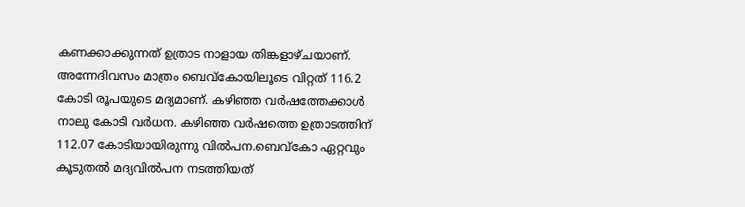കണക്കാക്കുന്നത് ഉത്രാട നാളായ തിങ്കളാഴ്ചയാണ്. അന്നേദിവസം മാത്രം ബെവ്‌കോയിലൂടെ വിറ്റത് 116.2 കോടി രൂപയുടെ മദ്യമാണ്. കഴിഞ്ഞ വര്‍ഷത്തേക്കാള്‍ നാലു കോടി വര്‍ധന. കഴിഞ്ഞ വര്‍ഷത്തെ ഉത്രാടത്തിന് 112.07 കോടിയായിരുന്നു വില്‍പന.ബെവ്‌കോ ഏറ്റവും കൂടുതല്‍ മദ്യവില്‍പന നടത്തിയത്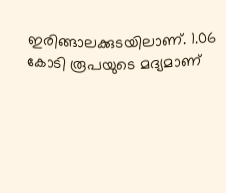ഇരിങ്ങാലക്കുടയിലാണ്. 1.06 കോടി രൂപയുടെ മദ്യമാണ്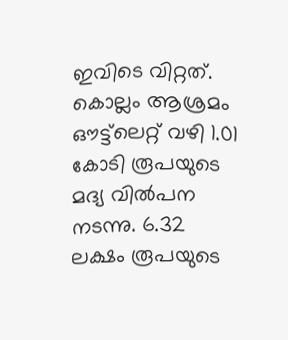ഇവിടെ വിറ്റത്. കൊല്ലം ആശ്രമം ഔട്ട്‌ലെറ്റ് വഴി 1.01 കോടി രൂപയുടെ മദ്യ വില്‍പന നടന്നു. 6.32 ലക്ഷം രൂപയുടെ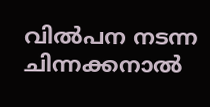വില്‍പന നടന്ന ചിന്നക്കനാല്‍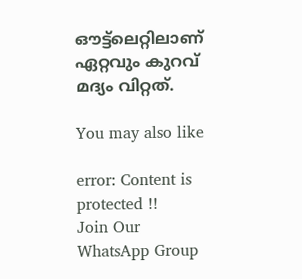ഔട്ട്‌ലെറ്റിലാണ് ഏറ്റവും കുറവ് മദ്യം വിറ്റത്.

You may also like

error: Content is protected !!
Join Our WhatsApp Group